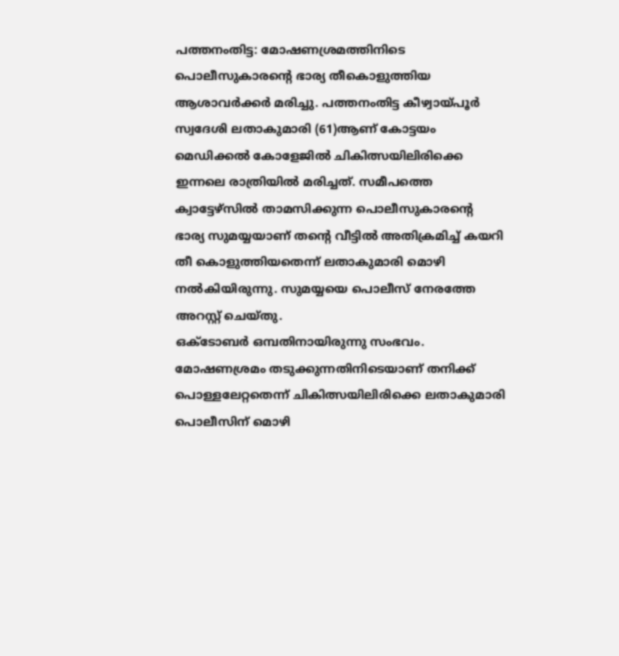പത്തനംതിട്ട: മോഷണശ്രമത്തിനിടെ പൊലീസുകാരന്റെ ഭാര്യ തീകൊളുത്തിയ ആശാവർക്കർ മരിച്ചു. പത്തനംതിട്ട കീഴ്വായ്പൂർ സ്വദേശി ലതാകുമാരി (61)ആണ് കോട്ടയം മെഡിക്കൽ കോളേജിൽ ചികിത്സയിലിരിക്കെ ഇന്നലെ രാത്രിയിൽ മരിച്ചത്. സമീപത്തെ ക്വാട്ടേഴ്സിൽ താമസിക്കുന്ന പൊലീസുകാരന്റെ ഭാര്യ സുമയ്യയാണ് തന്റെ വീട്ടിൽ അതിക്രമിച്ച് കയറി തീ കൊളുത്തിയതെന്ന് ലതാകുമാരി മൊഴി നൽകിയിരുന്നു. സുമയ്യയെ പൊലീസ് നേരത്തേ അറസ്റ്റ് ചെയ്തു.
ഒക്ടോബർ ഒമ്പതിനായിരുന്നു സംഭവം. മോഷണശ്രമം തടുക്കുന്നതിനിടെയാണ് തനിക്ക് പൊള്ളലേറ്റതെന്ന് ചികിത്സയിലിരിക്കെ ലതാകുമാരി പൊലീസിന് മൊഴി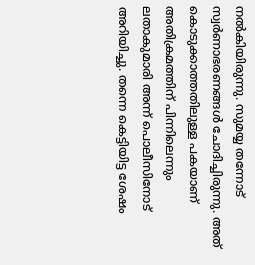നൽകിയിരുന്നു. സുമയ്യ തന്നോട് സ്വർണാഭരണങ്ങൾ ചോദിച്ചിരുന്നു. അത് കൊടുക്കാത്തതിലുള്ള പകയാണ് അതിക്രമത്തിന് പിന്നിലെന്നും ലതാകുമാരി അന്ന് പൊലീസിനോട് അറിയിച്ചു. തന്നെ കെട്ടിയിട്ട ശേഷം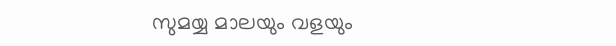സുമയ്യ മാലയും വളയും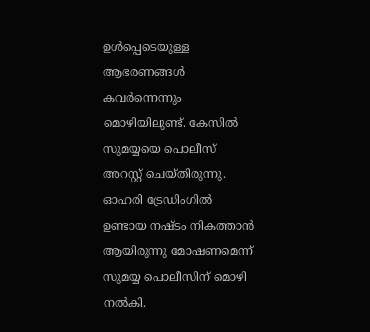ഉൾപ്പെടെയുള്ള ആഭരണങ്ങൾ കവർന്നെന്നും മൊഴിയിലുണ്ട്. കേസിൽ സുമയ്യയെ പൊലീസ് അറസ്റ്റ് ചെയ്തിരുന്നു. ഓഹരി ട്രേഡിംഗിൽ ഉണ്ടായ നഷ്ടം നികത്താൻ ആയിരുന്നു മോഷണമെന്ന് സുമയ്യ പൊലീസിന് മൊഴി നൽകി.